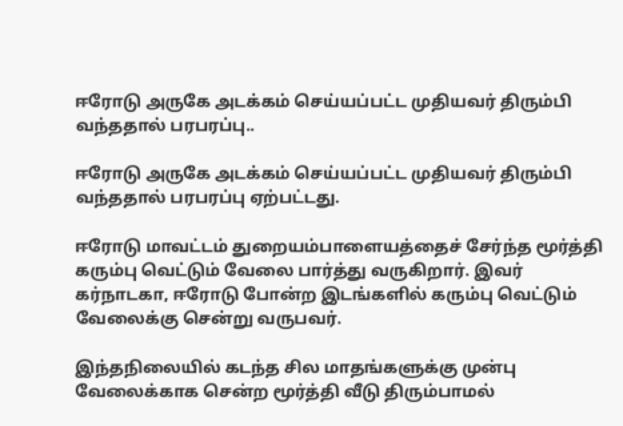ஈரோடு அருகே அடக்கம் செய்யப்பட்ட முதியவர் திரும்பி வந்ததால் பரபரப்பு..

ஈரோடு அருகே அடக்கம் செய்யப்பட்ட முதியவர் திரும்பி வந்ததால் பரபரப்பு ஏற்பட்டது.

ஈரோடு மாவட்டம் துறையம்பாளையத்தைச் சேர்ந்த மூர்த்தி கரும்பு வெட்டும் வேலை பார்த்து வருகிறார். இவர் கர்நாடகா, ஈரோடு போன்ற இடங்களில் கரும்பு வெட்டும் வேலைக்கு சென்று வருபவர்.

இந்தநிலையில் கடந்த சில மாதங்களுக்கு முன்பு வேலைக்காக சென்ற மூர்த்தி வீடு திரும்பாமல்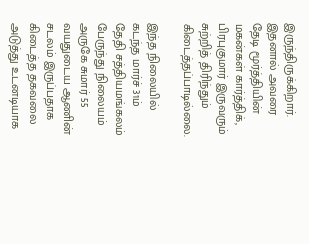இருந்திருக்கிறார். இதனால் அவரை தேடி மூர்த்தியின் மகன்கள் கார்த்திக், பிரபுகுமார் இருவரும் சுற்றித் திரிந்தும் கிடைத்தப்பாடில்லை.

இந்த நிலையில் கடந்த மார்ச் 31ம் தேதி சத்தியமங்கலம் பேருந்து நிலையம் அருகே சுமார் 55 வயதுடைய ஆணின் சடலம் இருப்பதாக கிடைத்த தகவலை அடுத்து உடனடியாக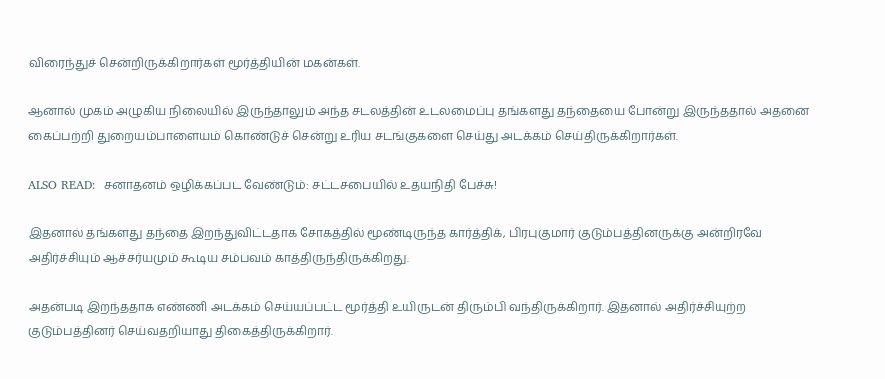விரைந்துச் சென்றிருக்கிறார்கள் மூர்த்தியின் மகன்கள்.

ஆனால் முகம் அழுகிய நிலையில் இருந்தாலும் அந்த சடலத்தின் உடலமைப்பு தங்களது தந்தையை போன்று இருந்ததால் அதனை கைப்பற்றி துறையம்பாளையம் கொண்டுச் சென்று உரிய சடங்குகளை செய்து அடக்கம் செய்திருக்கிறார்கள்.

ALSO READ:  சனாதனம் ஒழிக்கப்பட வேண்டும்: சட்டசபையில் உதயநிதி பேச்சு!

இதனால் தங்களது தந்தை இறந்துவிட்டதாக சோகத்தில் மூண்டிருந்த கார்த்திக், பிரபுகுமார் குடும்பத்தினருக்கு அன்றிரவே அதிர்ச்சியும் ஆச்சர்யமும் கூடிய சம்பவம் காத்திருந்திருக்கிறது.

அதன்படி இறந்ததாக எண்ணி அடக்கம் செய்யப்பட்ட மூர்த்தி உயிருடன் திரும்பி வந்திருக்கிறார். இதனால் அதிர்ச்சியுற்ற குடும்பத்தினர் செய்வதறியாது திகைத்திருக்கிறார்.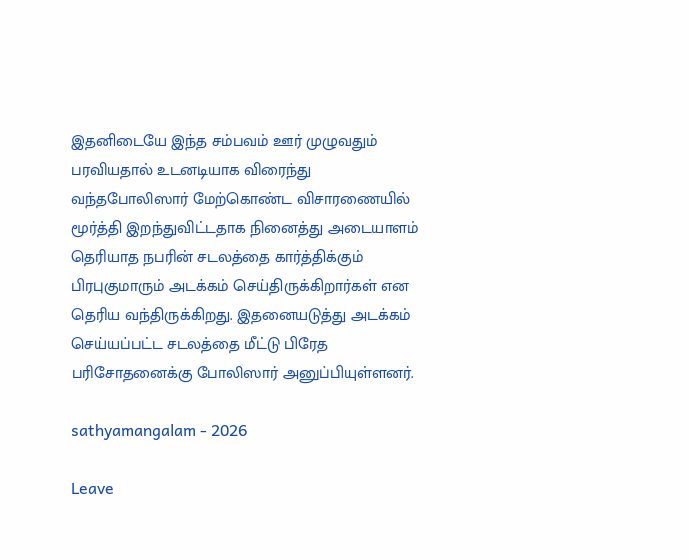இதனிடையே இந்த சம்பவம் ஊர் முழுவதும் பரவியதால் உடனடியாக விரைந்து வந்தபோலிஸார் மேற்கொண்ட விசாரணையில் மூர்த்தி இறந்துவிட்டதாக நினைத்து அடையாளம் தெரியாத நபரின் சடலத்தை கார்த்திக்கும் பிரபுகுமாரும் அடக்கம் செய்திருக்கிறார்கள் என தெரிய வந்திருக்கிறது. இதனையடுத்து அடக்கம் செய்யப்பட்ட சடலத்தை மீட்டு பிரேத பரிசோதனைக்கு போலிஸார் அனுப்பியுள்ளனர்.

sathyamangalam - 2026

Leave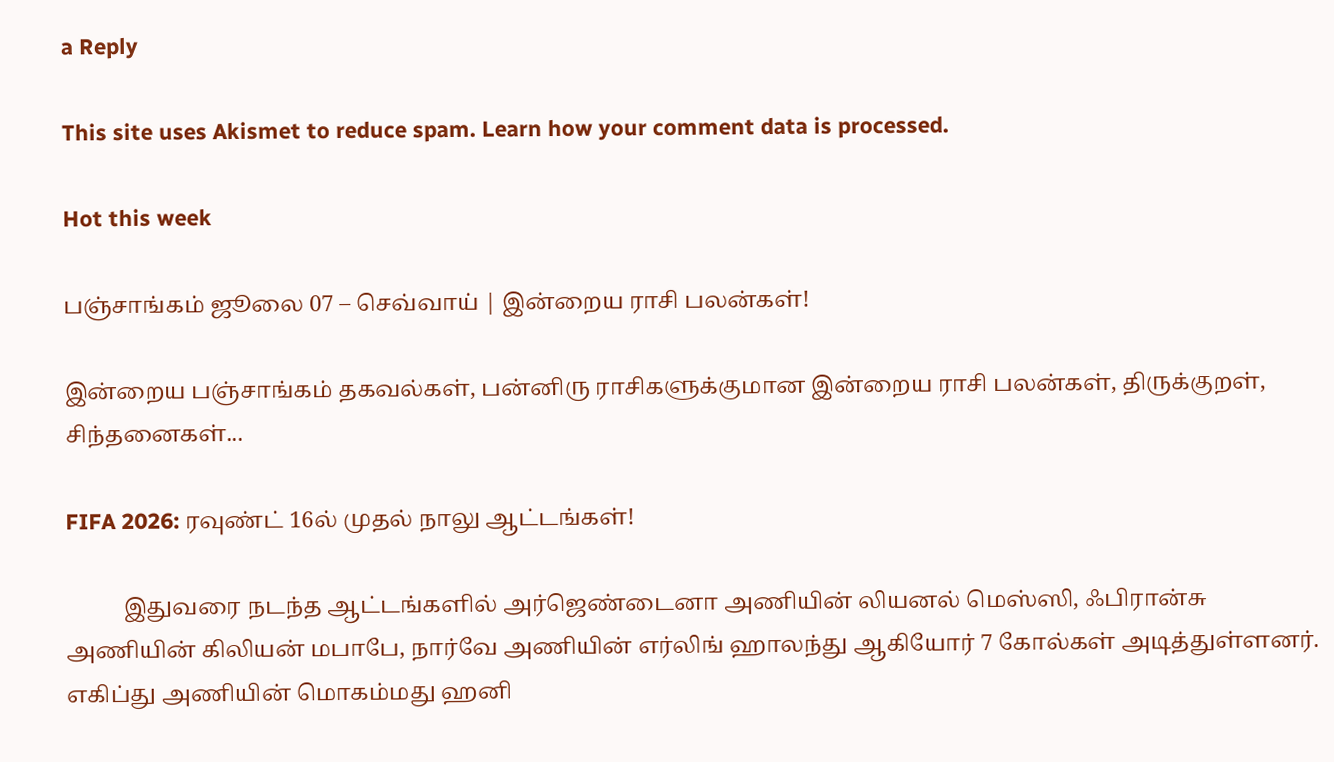a Reply

This site uses Akismet to reduce spam. Learn how your comment data is processed.

Hot this week

பஞ்சாங்கம் ஜூலை 07 – செவ்வாய் | இன்றைய ராசி பலன்கள்!

இன்றைய பஞ்சாங்கம் தகவல்கள், பன்னிரு ராசிகளுக்குமான இன்றைய ராசி பலன்கள், திருக்குறள், சிந்தனைகள்...

FIFA 2026: ரவுண்ட் 16ல் முதல் நாலு ஆட்டங்கள்!

          இதுவரை நடந்த ஆட்டங்களில் அர்ஜெண்டைனா அணியின் லியனல் மெஸ்ஸி, ஃபிரான்சு அணியின் கிலியன் மபாபே, நார்வே அணியின் எர்லிங் ஹாலந்து ஆகியோர் 7 கோல்கள் அடித்துள்ளனர். எகிப்து அணியின் மொகம்மது ஹனி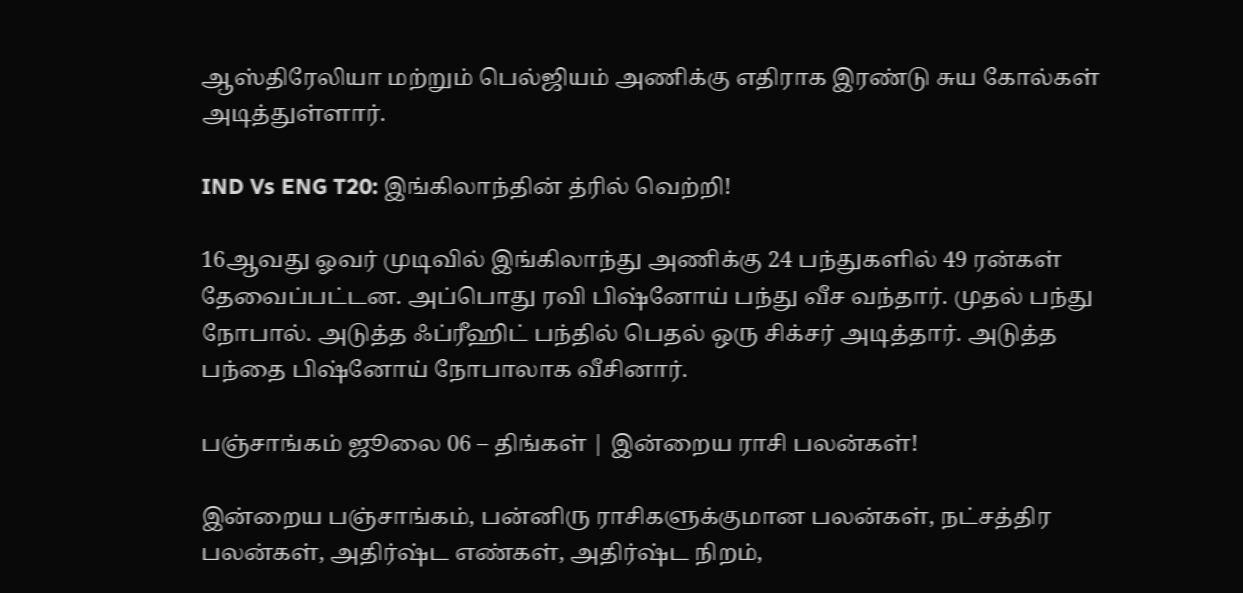ஆஸ்திரேலியா மற்றும் பெல்ஜியம் அணிக்கு எதிராக இரண்டு சுய கோல்கள் அடித்துள்ளார்.

IND Vs ENG T20: இங்கிலாந்தின் த்ரில் வெற்றி!

16ஆவது ஓவர் முடிவில் இங்கிலாந்து அணிக்கு 24 பந்துகளில் 49 ரன்கள் தேவைப்பட்டன. அப்பொது ரவி பிஷ்னோய் பந்து வீச வந்தார். முதல் பந்து நோபால். அடுத்த ஃப்ரீஹிட் பந்தில் பெதல் ஒரு சிக்சர் அடித்தார். அடுத்த பந்தை பிஷ்னோய் நோபாலாக வீசினார்.

பஞ்சாங்கம் ஜூலை 06 – திங்கள் | இன்றைய ராசி பலன்கள்!

இன்றைய பஞ்சாங்கம், பன்னிரு ராசிகளுக்குமான பலன்கள், நட்சத்திர பலன்கள், அதிர்ஷ்ட எண்கள், அதிர்ஷ்ட நிறம்,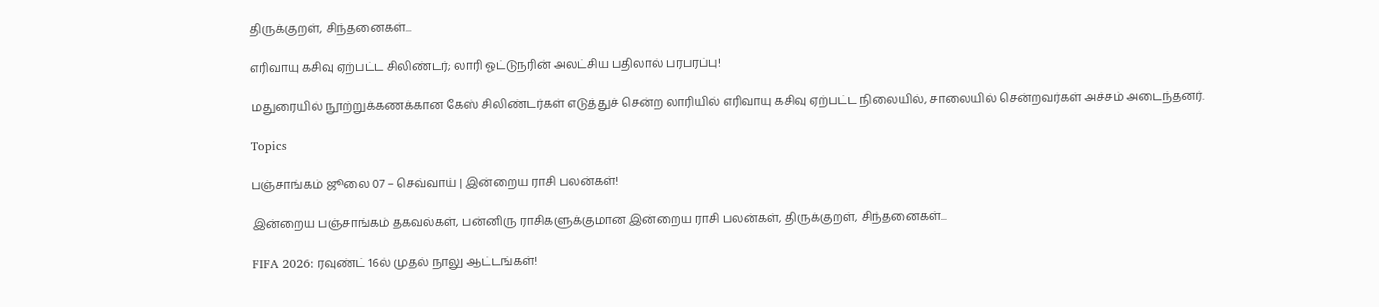திருக்குறள், சிந்தனைகள்...

எரிவாயு கசிவு ஏற்பட்ட சிலிண்டர்; லாரி ஓட்டுநரின் அலட்சிய பதிலால் பரபரப்பு!

மதுரையில் நூற்றுக்கணக்கான கேஸ் சிலிண்டர்கள் எடுத்துச் சென்ற லாரியில் எரிவாயு கசிவு ஏற்பட்ட நிலையில், சாலையில் சென்றவர்கள் அச்சம் அடைந்தனர்.

Topics

பஞ்சாங்கம் ஜூலை 07 – செவ்வாய் | இன்றைய ராசி பலன்கள்!

இன்றைய பஞ்சாங்கம் தகவல்கள், பன்னிரு ராசிகளுக்குமான இன்றைய ராசி பலன்கள், திருக்குறள், சிந்தனைகள்...

FIFA 2026: ரவுண்ட் 16ல் முதல் நாலு ஆட்டங்கள்!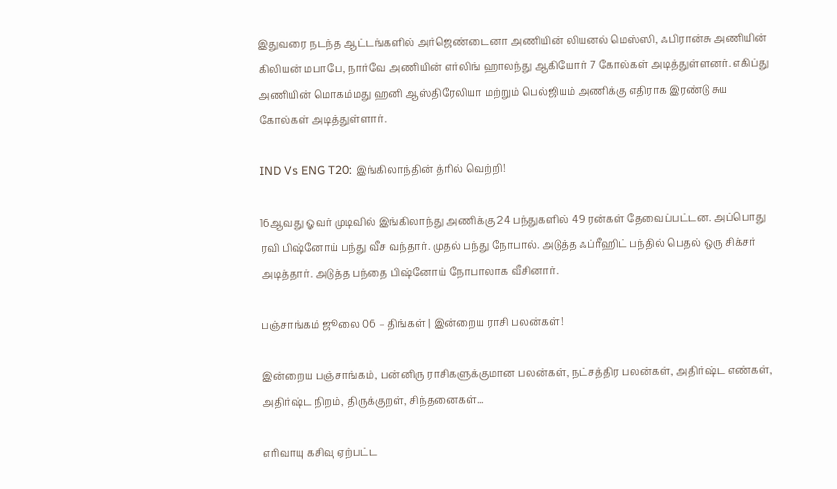இதுவரை நடந்த ஆட்டங்களில் அர்ஜெண்டைனா அணியின் லியனல் மெஸ்ஸி, ஃபிரான்சு அணியின் கிலியன் மபாபே, நார்வே அணியின் எர்லிங் ஹாலந்து ஆகியோர் 7 கோல்கள் அடித்துள்ளனர். எகிப்து அணியின் மொகம்மது ஹனி ஆஸ்திரேலியா மற்றும் பெல்ஜியம் அணிக்கு எதிராக இரண்டு சுய கோல்கள் அடித்துள்ளார்.

IND Vs ENG T20: இங்கிலாந்தின் த்ரில் வெற்றி!

16ஆவது ஓவர் முடிவில் இங்கிலாந்து அணிக்கு 24 பந்துகளில் 49 ரன்கள் தேவைப்பட்டன. அப்பொது ரவி பிஷ்னோய் பந்து வீச வந்தார். முதல் பந்து நோபால். அடுத்த ஃப்ரீஹிட் பந்தில் பெதல் ஒரு சிக்சர் அடித்தார். அடுத்த பந்தை பிஷ்னோய் நோபாலாக வீசினார்.

பஞ்சாங்கம் ஜூலை 06 – திங்கள் | இன்றைய ராசி பலன்கள்!

இன்றைய பஞ்சாங்கம், பன்னிரு ராசிகளுக்குமான பலன்கள், நட்சத்திர பலன்கள், அதிர்ஷ்ட எண்கள், அதிர்ஷ்ட நிறம், திருக்குறள், சிந்தனைகள்...

எரிவாயு கசிவு ஏற்பட்ட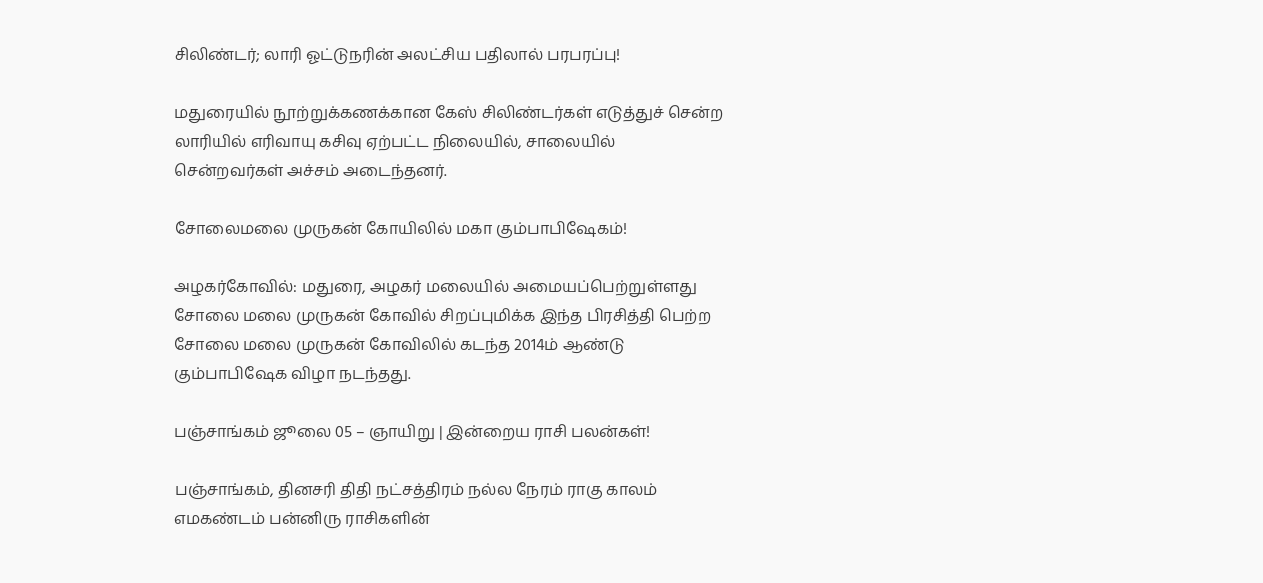சிலிண்டர்; லாரி ஓட்டுநரின் அலட்சிய பதிலால் பரபரப்பு!

மதுரையில் நூற்றுக்கணக்கான கேஸ் சிலிண்டர்கள் எடுத்துச் சென்ற லாரியில் எரிவாயு கசிவு ஏற்பட்ட நிலையில், சாலையில் சென்றவர்கள் அச்சம் அடைந்தனர்.

சோலைமலை முருகன் கோயிலில் மகா கும்பாபிஷேகம்!

அழகர்கோவில்: மதுரை, அழகர் மலையில் அமையப்பெற்றுள்ளது சோலை மலை முருகன் கோவில் சிறப்புமிக்க இந்த பிரசித்தி பெற்ற சோலை மலை முருகன் கோவிலில் கடந்த 2014ம் ஆண்டு கும்பாபிஷேக விழா நடந்தது.

பஞ்சாங்கம் ஜூலை 05 – ஞாயிறு | இன்றைய ராசி பலன்கள்!

பஞ்சாங்கம், தினசரி திதி நட்சத்திரம் நல்ல நேரம் ராகு காலம் எமகண்டம் பன்னிரு ராசிகளின்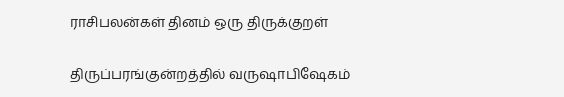ராசிபலன்கள் தினம் ஒரு திருக்குறள்

திருப்பரங்குன்றத்தில் வருஷாபிஷேகம்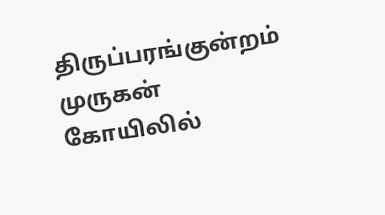திருப்பரங்குன்றம் முருகன் கோயிலில்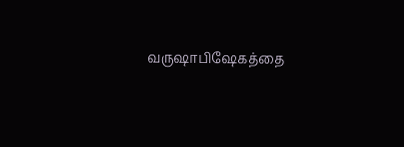வருஷாபிஷேகத்தை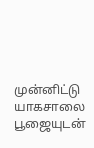முன்னிட்டு யாகசாலை பூஜையுடன்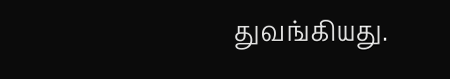துவங்கியது.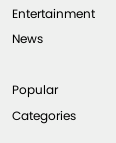Entertainment News

Popular Categories